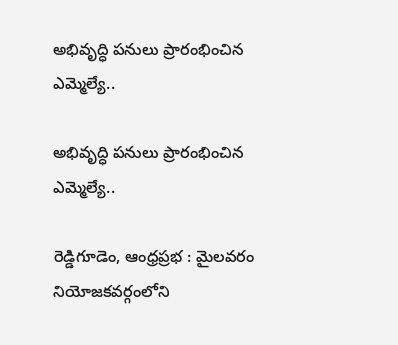అభివృద్ధి పనులు ప్రారంభించిన ఎమ్మెల్యే..

అభివృద్ధి పనులు ప్రారంభించిన ఎమ్మెల్యే..

రెడ్డిగూడెం, ఆంధ్రప్రభ : మైలవరం నియోజకవర్గంలోని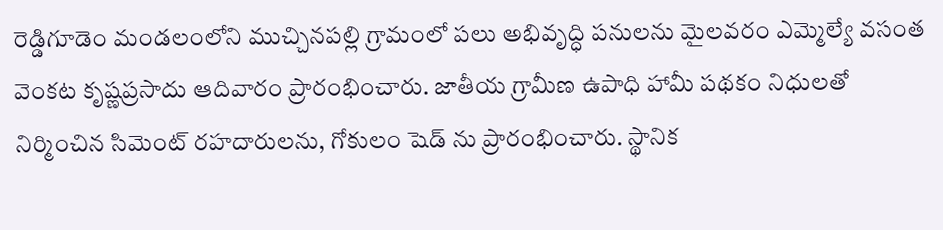రెడ్డిగూడెం మండలంలోని ముచ్చినపల్లి గ్రామంలో పలు అభివృద్ధి పనులను మైలవరం ఎమ్మెల్యే వసంత వెంకట కృష్ణప్రసాదు ఆదివారం ప్రారంభించారు. జాతీయ గ్రామీణ ఉపాధి హామీ పథకం నిధులతో నిర్మించిన సిమెంట్ రహదారులను, గోకులం షెడ్ ను ప్రారంభించారు. స్థానిక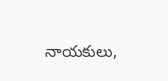నాయకులు,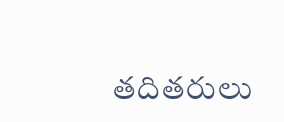తదితరులు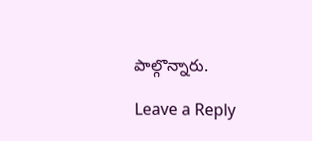పాల్గొన్నారు.

Leave a Reply